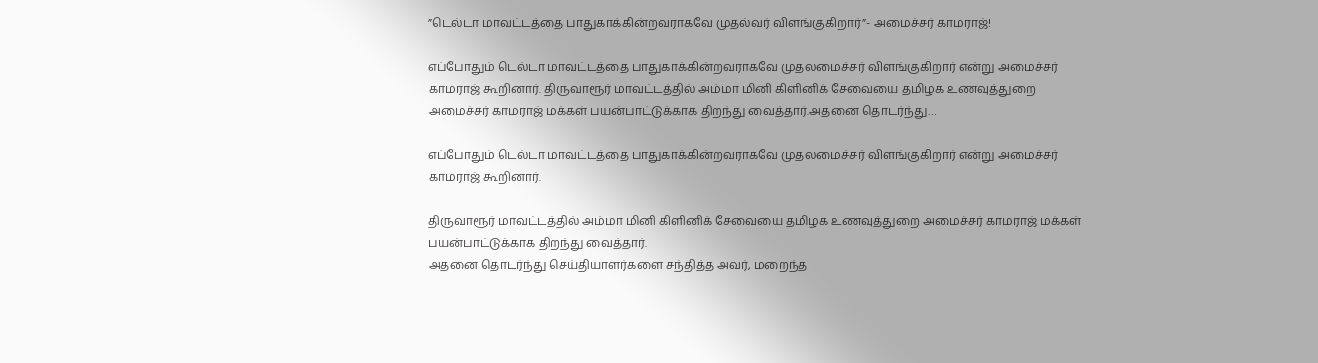”டெல்டா மாவட்டத்தை பாதுகாக்கின்றவராகவே முதல்வர் விளங்குகிறார்”- அமைச்சர் காமராஜ்!

எப்போதும் டெல்டா மாவட்டத்தை பாதுகாக்கின்றவராகவே முதலமைச்சர் விளங்குகிறார் என்று அமைச்சர் காமராஜ் கூறினார். திருவாரூர் மாவட்டத்தில் அம்மா மினி கிளினிக் சேவையை தமிழக உணவுத்துறை அமைச்சர் காமராஜ் மக்கள் பயன்பாட்டுக்காக திறந்து வைத்தார்.அதனை தொடர்ந்து…

எப்போதும் டெல்டா மாவட்டத்தை பாதுகாக்கின்றவராகவே முதலமைச்சர் விளங்குகிறார் என்று அமைச்சர் காமராஜ் கூறினார்.

திருவாரூர் மாவட்டத்தில் அம்மா மினி கிளினிக் சேவையை தமிழக உணவுத்துறை அமைச்சர் காமராஜ் மக்கள் பயன்பாட்டுக்காக திறந்து வைத்தார்.
அதனை தொடர்ந்து செய்தியாளர்களை சந்தித்த அவர், மறைந்த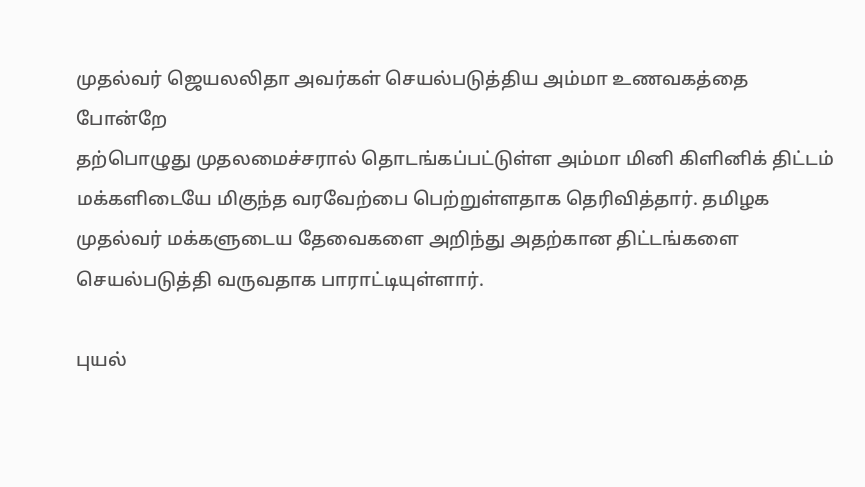முதல்வர் ஜெயலலிதா அவர்கள் செயல்படுத்திய அம்மா உணவகத்தை போன்றே
தற்பொழுது முதலமைச்சரால் தொடங்கப்பட்டுள்ள அம்மா மினி கிளினிக் திட்டம் மக்களிடையே மிகுந்த வரவேற்பை பெற்றுள்ளதாக தெரிவித்தார். தமிழக முதல்வர் மக்களுடைய தேவைகளை அறிந்து அதற்கான திட்டங்களை செயல்படுத்தி வருவதாக பாராட்டியுள்ளார்.

புயல்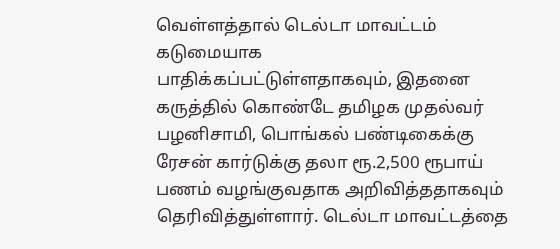வெள்ளத்தால் டெல்டா மாவட்டம் கடுமையாக
பாதிக்கப்பட்டுள்ளதாகவும், இதனை கருத்தில் கொண்டே தமிழக முதல்வர் பழனிசாமி, பொங்கல் பண்டிகைக்கு ரேசன் கார்டுக்கு தலா ரூ.2,500 ரூபாய் பணம் வழங்குவதாக அறிவித்ததாகவும் தெரிவித்துள்ளார். டெல்டா மாவட்டத்தை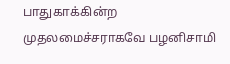பாதுகாக்கின்ற முதலமைச்சராகவே பழனிசாமி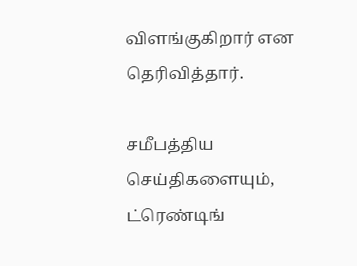விளங்குகிறார் என தெரிவித்தார்.

சமீபத்திய செய்திகளையும், ட்ரெண்டிங்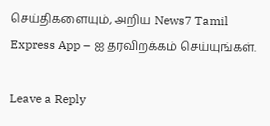செய்திகளையும், அறிய News7 Tamil Express App – ஐ தரவிறக்கம் செய்யுங்கள்.

Leave a Reply